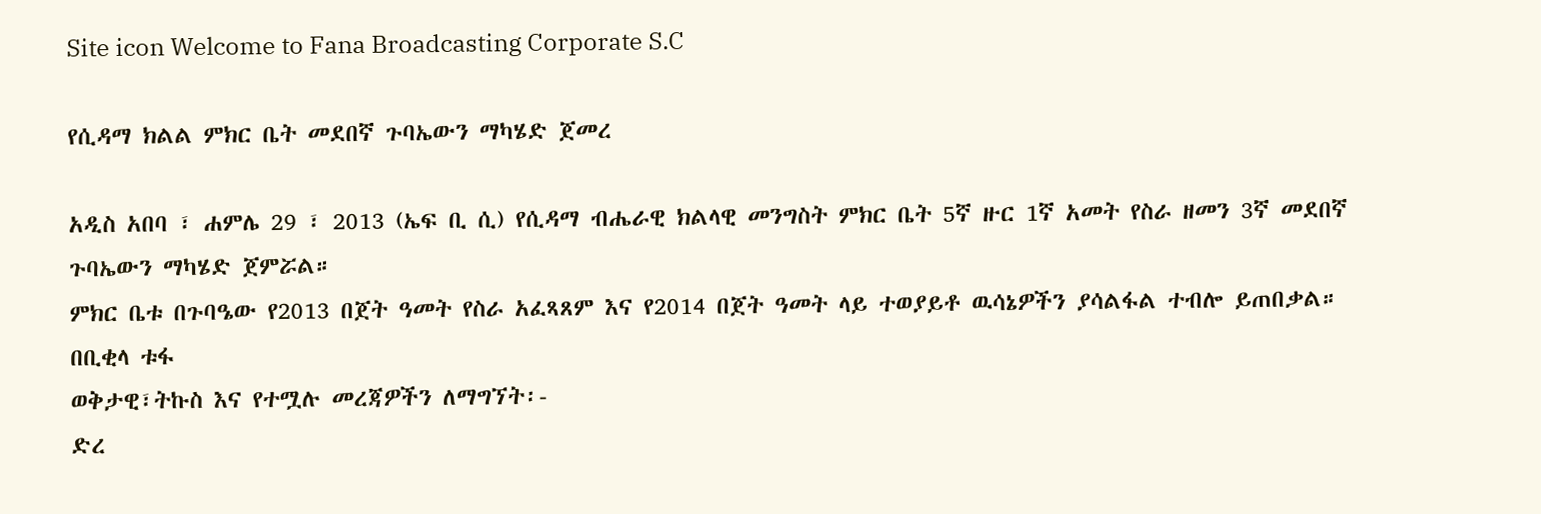Site icon Welcome to Fana Broadcasting Corporate S.C

የሲዳማ ክልል ምክር ቤት መደበኛ ጉባኤውን ማካሄድ ጀመረ

አዲስ አበባ ፣ ሐምሌ 29 ፣ 2013 (ኤፍ ቢ ሲ) የሲዳማ ብሔራዊ ክልላዊ መንግስት ምክር ቤት 5ኛ ዙር 1ኛ አመት የስራ ዘመን 3ኛ መደበኛ ጉባኤውን ማካሄድ ጀምሯል።
ምክር ቤቱ በጉባዔው የ2013 በጀት ዓመት የስራ አፈጻጸም እና የ2014 በጀት ዓመት ላይ ተወያይቶ ዉሳኔዎችን ያሳልፋል ተብሎ ይጠበቃል።
በቢቂላ ቱፋ
ወቅታዊ፣ትኩስ እና የተሟሉ መረጃዎችን ለማግኘት፡-
ድረ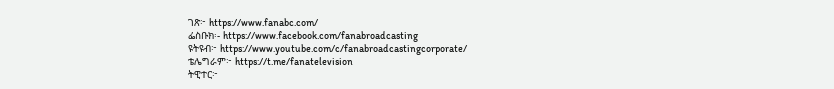ገጽ፦ https://www.fanabc.com/
ፌስቡክ፡- https://www.facebook.com/fanabroadcasting
ዩትዩብ፦ https://www.youtube.com/c/fanabroadcastingcorporate/
ቴሌግራም፦ https://t.me/fanatelevision
ትዊተር፦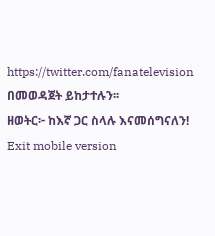https://twitter.com/fanatelevision በመወዳጀት ይከታተሉን፡፡
ዘወትር፦ ከእኛ ጋር ስላሉ እናመሰግናለን!
Exit mobile version